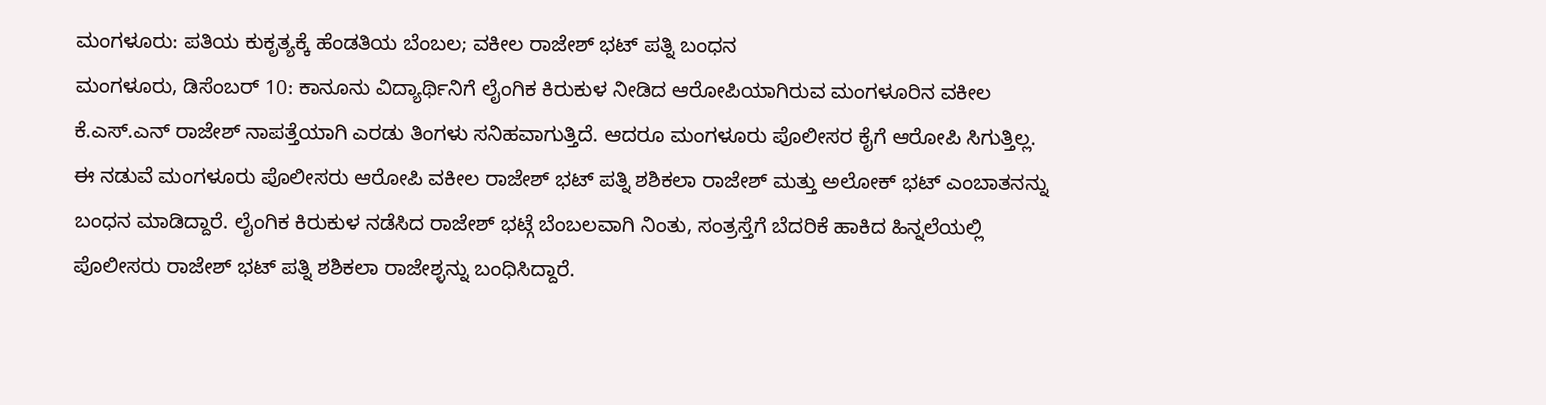ಮಂಗಳೂರು: ಪತಿಯ ಕುಕೃತ್ಯಕ್ಕೆ ಹೆಂಡತಿಯ ಬೆಂಬಲ; ವಕೀಲ ರಾಜೇಶ್ ಭಟ್ ಪತ್ನಿ ಬಂಧನ
ಮಂಗಳೂರು, ಡಿಸೆಂಬರ್ 10: ಕಾನೂನು ವಿದ್ಯಾರ್ಥಿನಿಗೆ ಲೈಂಗಿಕ ಕಿರುಕುಳ ನೀಡಿದ ಆರೋಪಿಯಾಗಿರುವ ಮಂಗಳೂರಿನ ವಕೀಲ ಕೆ.ಎಸ್.ಎನ್ ರಾಜೇಶ್ ನಾಪತ್ತೆಯಾಗಿ ಎರಡು ತಿಂಗಳು ಸನಿಹವಾಗುತ್ತಿದೆ. ಆದರೂ ಮಂಗಳೂರು ಪೊಲೀಸರ ಕೈಗೆ ಆರೋಪಿ ಸಿಗುತ್ತಿಲ್ಲ.
ಈ ನಡುವೆ ಮಂಗಳೂರು ಪೊಲೀಸರು ಆರೋಪಿ ವಕೀಲ ರಾಜೇಶ್ ಭಟ್ ಪತ್ನಿ ಶಶಿಕಲಾ ರಾಜೇಶ್ ಮತ್ತು ಅಲೋಕ್ ಭಟ್ ಎಂಬಾತನನ್ನು ಬಂಧನ ಮಾಡಿದ್ದಾರೆ. ಲೈಂಗಿಕ ಕಿರುಕುಳ ನಡೆಸಿದ ರಾಜೇಶ್ ಭಟ್ಗೆ ಬೆಂಬಲವಾಗಿ ನಿಂತು, ಸಂತ್ರಸ್ತೆಗೆ ಬೆದರಿಕೆ ಹಾಕಿದ ಹಿನ್ನಲೆಯಲ್ಲಿ ಪೊಲೀಸರು ರಾಜೇಶ್ ಭಟ್ ಪತ್ನಿ ಶಶಿಕಲಾ ರಾಜೇಶ್ಳನ್ನು ಬಂಧಿಸಿದ್ದಾರೆ.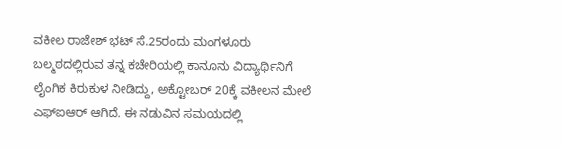ವಕೀಲ ರಾಜೇಶ್ ಭಟ್ ಸೆ.25ರಂದು ಮಂಗಳೂರು ಬಲ್ಮಠದಲ್ಲಿರುವ ತನ್ನ ಕಚೇರಿಯಲ್ಲಿ ಕಾನೂನು ವಿದ್ಯಾರ್ಥಿನಿಗೆ ಲೈಂಗಿಕ ಕಿರುಕುಳ ನೀಡಿದ್ದು, ಅಕ್ಟೋಬರ್ 20ಕ್ಕೆ ವಕೀಲನ ಮೇಲೆ ಎಫ್ಐಆರ್ ಆಗಿದೆ. ಈ ನಡುವಿನ ಸಮಯದಲ್ಲಿ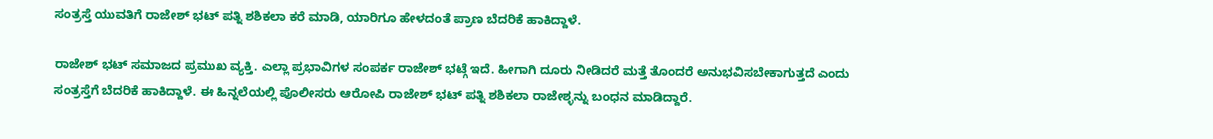ಸಂತ್ರಸ್ತೆ ಯುವತಿಗೆ ರಾಜೇಶ್ ಭಟ್ ಪತ್ನಿ ಶಶಿಕಲಾ ಕರೆ ಮಾಡಿ, ಯಾರಿಗೂ ಹೇಳದಂತೆ ಪ್ರಾಣ ಬೆದರಿಕೆ ಹಾಕಿದ್ದಾಳೆ.

ರಾಜೇಶ್ ಭಟ್ ಸಮಾಜದ ಪ್ರಮುಖ ವ್ಯಕ್ತಿ. ಎಲ್ಲಾ ಪ್ರಭಾವಿಗಳ ಸಂಪರ್ಕ ರಾಜೇಶ್ ಭಟ್ಗೆ ಇದೆ. ಹೀಗಾಗಿ ದೂರು ನೀಡಿದರೆ ಮತ್ತೆ ತೊಂದರೆ ಅನುಭವಿಸಬೇಕಾಗುತ್ತದೆ ಎಂದು ಸಂತ್ರಸ್ತೆಗೆ ಬೆದರಿಕೆ ಹಾಕಿದ್ದಾಳೆ. ಈ ಹಿನ್ನಲೆಯಲ್ಲಿ ಪೊಲೀಸರು ಆರೋಪಿ ರಾಜೇಶ್ ಭಟ್ ಪತ್ನಿ ಶಶಿಕಲಾ ರಾಜೇಶ್ಳನ್ನು ಬಂಧನ ಮಾಡಿದ್ದಾರೆ.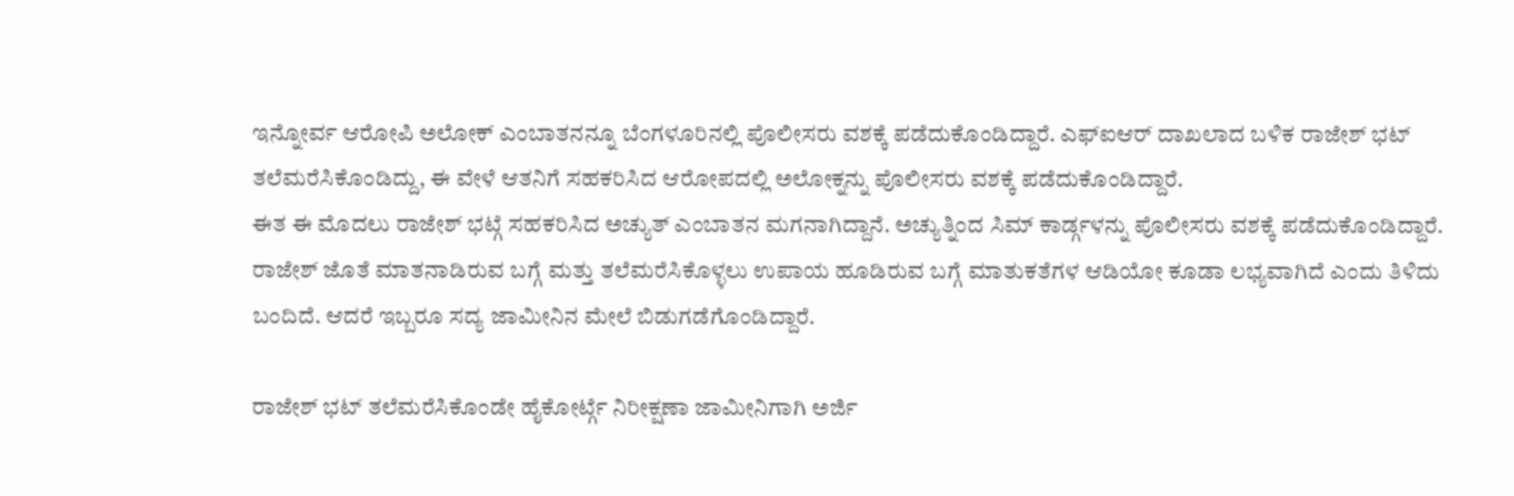ಇನ್ನೋರ್ವ ಆರೋಪಿ ಅಲೋಕ್ ಎಂಬಾತನನ್ನೂ ಬೆಂಗಳೂರಿನಲ್ಲಿ ಪೊಲೀಸರು ವಶಕ್ಕೆ ಪಡೆದುಕೊಂಡಿದ್ದಾರೆ. ಎಫ್ಐಆರ್ ದಾಖಲಾದ ಬಳಿಕ ರಾಜೇಶ್ ಭಟ್ ತಲೆಮರೆಸಿಕೊಂಡಿದ್ದು, ಈ ವೇಳೆ ಆತನಿಗೆ ಸಹಕರಿಸಿದ ಆರೋಪದಲ್ಲಿ ಅಲೋಕ್ನನ್ನು ಪೊಲೀಸರು ವಶಕ್ಕೆ ಪಡೆದುಕೊಂಡಿದ್ದಾರೆ.
ಈತ ಈ ಮೊದಲು ರಾಜೇಶ್ ಭಟ್ಗೆ ಸಹಕರಿಸಿದ ಅಚ್ಯುತ್ ಎಂಬಾತನ ಮಗನಾಗಿದ್ದಾನೆ. ಅಚ್ಯುತ್ನಿಂದ ಸಿಮ್ ಕಾರ್ಡ್ಗಳನ್ನು ಪೊಲೀಸರು ವಶಕ್ಕೆ ಪಡೆದುಕೊಂಡಿದ್ದಾರೆ. ರಾಜೇಶ್ ಜೊತೆ ಮಾತನಾಡಿರುವ ಬಗ್ಗೆ ಮತ್ತು ತಲೆಮರೆಸಿಕೊಳ್ಳಲು ಉಪಾಯ ಹೂಡಿರುವ ಬಗ್ಗೆ ಮಾತುಕತೆಗಳ ಆಡಿಯೋ ಕೂಡಾ ಲಭ್ಯವಾಗಿದೆ ಎಂದು ತಿಳಿದು ಬಂದಿದೆ. ಆದರೆ ಇಬ್ಬರೂ ಸದ್ಯ ಜಾಮೀನಿನ ಮೇಲೆ ಬಿಡುಗಡೆಗೊಂಡಿದ್ದಾರೆ.

ರಾಜೇಶ್ ಭಟ್ ತಲೆಮರೆಸಿಕೊಂಡೇ ಹೈಕೋರ್ಟ್ಗೆ ನಿರೀಕ್ಷಣಾ ಜಾಮೀನಿಗಾಗಿ ಅರ್ಜಿ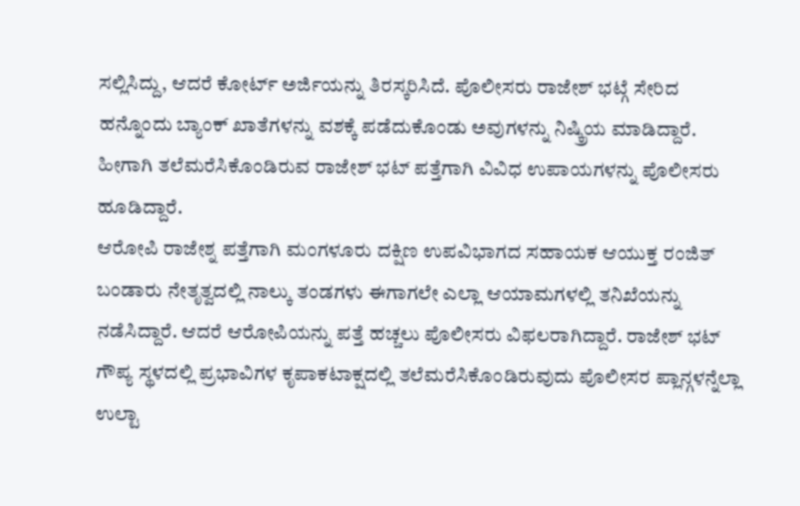ಸಲ್ಲಿಸಿದ್ದು, ಆದರೆ ಕೋರ್ಟ್ ಅರ್ಜಿಯನ್ನು ತಿರಸ್ಕರಿಸಿದೆ. ಪೊಲೀಸರು ರಾಜೇಶ್ ಭಟ್ಗೆ ಸೇರಿದ ಹನ್ನೊಂದು ಬ್ಯಾಂಕ್ ಖಾತೆಗಳನ್ನು ವಶಕ್ಕೆ ಪಡೆದುಕೊಂಡು ಅವುಗಳನ್ನು ನಿಷ್ಕ್ರಿಯ ಮಾಡಿದ್ದಾರೆ. ಹೀಗಾಗಿ ತಲೆಮರೆಸಿಕೊಂಡಿರುವ ರಾಜೇಶ್ ಭಟ್ ಪತ್ತೆಗಾಗಿ ವಿವಿಧ ಉಪಾಯಗಳನ್ನು ಪೊಲೀಸರು ಹೂಡಿದ್ದಾರೆ.
ಆರೋಪಿ ರಾಜೇಶ್ನ ಪತ್ತೆಗಾಗಿ ಮಂಗಳೂರು ದಕ್ಷಿಣ ಉಪವಿಭಾಗದ ಸಹಾಯಕ ಆಯುಕ್ತ ರಂಜಿತ್ ಬಂಡಾರು ನೇತೃತ್ವದಲ್ಲಿ ನಾಲ್ಕು ತಂಡಗಳು ಈಗಾಗಲೇ ಎಲ್ಲಾ ಆಯಾಮಗಳಲ್ಲಿ ತನಿಖೆಯನ್ನು ನಡೆಸಿದ್ದಾರೆ. ಆದರೆ ಆರೋಪಿಯನ್ನು ಪತ್ತೆ ಹಚ್ಚಲು ಪೊಲೀಸರು ವಿಫಲರಾಗಿದ್ದಾರೆ. ರಾಜೇಶ್ ಭಟ್ ಗೌಪ್ಯ ಸ್ಥಳದಲ್ಲಿ ಪ್ರಭಾವಿಗಳ ಕೃಪಾಕಟಾಕ್ಷದಲ್ಲಿ ತಲೆಮರೆಸಿಕೊಂಡಿರುವುದು ಪೊಲೀಸರ ಪ್ಲಾನ್ಗಳನ್ನೆಲ್ಲಾ ಉಲ್ಟಾ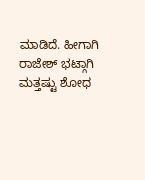ಮಾಡಿದೆ. ಹೀಗಾಗಿ ರಾಜೇಶ್ ಭಟ್ಗಾಗಿ ಮತ್ತಷ್ಟು ಶೋಧ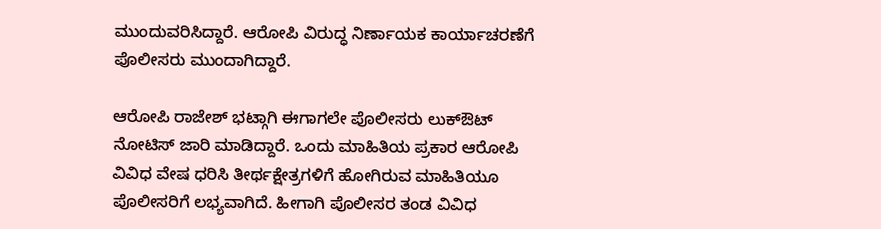ಮುಂದುವರಿಸಿದ್ದಾರೆ. ಆರೋಪಿ ವಿರುದ್ಧ ನಿರ್ಣಾಯಕ ಕಾರ್ಯಾಚರಣೆಗೆ ಪೊಲೀಸರು ಮುಂದಾಗಿದ್ದಾರೆ.

ಆರೋಪಿ ರಾಜೇಶ್ ಭಟ್ಗಾಗಿ ಈಗಾಗಲೇ ಪೊಲೀಸರು ಲುಕ್ಔಟ್ ನೋಟಿಸ್ ಜಾರಿ ಮಾಡಿದ್ದಾರೆ. ಒಂದು ಮಾಹಿತಿಯ ಪ್ರಕಾರ ಆರೋಪಿ ವಿವಿಧ ವೇಷ ಧರಿಸಿ ತೀರ್ಥಕ್ಷೇತ್ರಗಳಿಗೆ ಹೋಗಿರುವ ಮಾಹಿತಿಯೂ ಪೊಲೀಸರಿಗೆ ಲಭ್ಯವಾಗಿದೆ. ಹೀಗಾಗಿ ಪೊಲೀಸರ ತಂಡ ವಿವಿಧ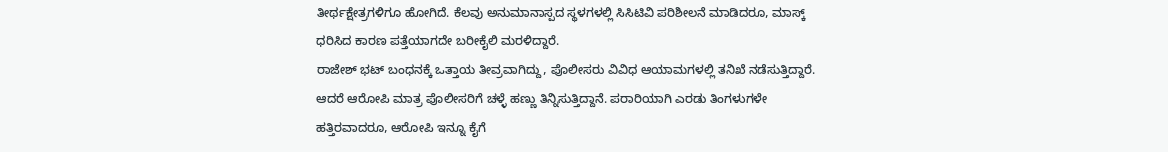ತೀರ್ಥಕ್ಷೇತ್ರಗಳಿಗೂ ಹೋಗಿದೆ. ಕೆಲವು ಅನುಮಾನಾಸ್ಪದ ಸ್ಥಳಗಳಲ್ಲಿ ಸಿಸಿಟಿವಿ ಪರಿಶೀಲನೆ ಮಾಡಿದರೂ, ಮಾಸ್ಕ್ ಧರಿಸಿದ ಕಾರಣ ಪತ್ತೆಯಾಗದೇ ಬರೀಕೈಲಿ ಮರಳಿದ್ದಾರೆ.
ರಾಜೇಶ್ ಭಟ್ ಬಂಧನಕ್ಕೆ ಒತ್ತಾಯ ತೀವ್ರವಾಗಿದ್ದು, ಪೊಲೀಸರು ವಿವಿಧ ಆಯಾಮಗಳಲ್ಲಿ ತನಿಖೆ ನಡೆಸುತ್ತಿದ್ದಾರೆ. ಆದರೆ ಆರೋಪಿ ಮಾತ್ರ ಪೊಲೀಸರಿಗೆ ಚಳ್ಳೆ ಹಣ್ಣು ತಿನ್ನಿಸುತ್ತಿದ್ದಾನೆ. ಪರಾರಿಯಾಗಿ ಎರಡು ತಿಂಗಳುಗಳೇ ಹತ್ತಿರವಾದರೂ, ಆರೋಪಿ ಇನ್ನೂ ಕೈಗೆ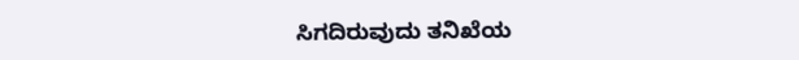ಸಿಗದಿರುವುದು ತನಿಖೆಯ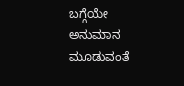ಬಗ್ಗೆಯೇ ಅನುಮಾನ ಮೂಡುವಂತೆ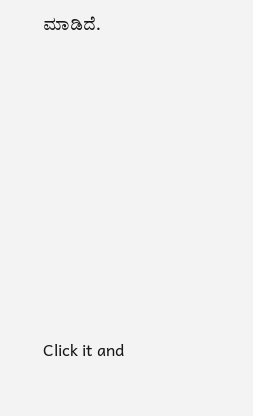ಮಾಡಿದೆ.











Click it and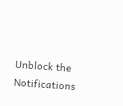Unblock the Notifications